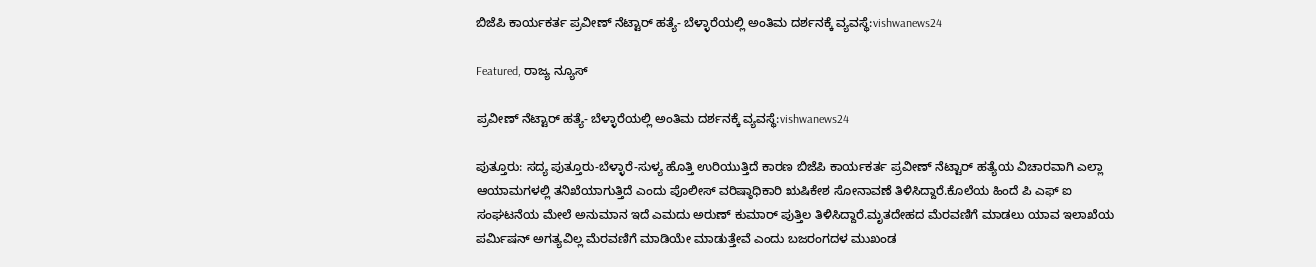ಬಿಜೆಪಿ ಕಾರ್ಯಕರ್ತ ಪ್ರವೀಣ್ ನೆಟ್ಟಾರ್ ಹತ್ಯೆ- ಬೆಳ್ಳಾರೆಯಲ್ಲಿ ಅಂತಿಮ ದರ್ಶನಕ್ಕೆ ವ್ಯವಸ್ಥೆ:vishwanews24

Featured, ರಾಜ್ಯ ನ್ಯೂಸ್

ಪ್ರವೀಣ್ ನೆಟ್ಟಾರ್ ಹತ್ಯೆ- ಬೆಳ್ಳಾರೆಯಲ್ಲಿ ಅಂತಿಮ ದರ್ಶನಕ್ಕೆ ವ್ಯವಸ್ಥೆ:vishwanews24

ಪುತ್ತೂರು: ಸದ್ಯ ಪುತ್ತೂರು-ಬೆಳ್ಳಾರೆ-ಸುಳ್ಯ ಹೊತ್ತಿ ಉರಿಯುತ್ತಿದೆ ಕಾರಣ ಬಿಜೆಪಿ ಕಾರ್ಯಕರ್ತ ಪ್ರವೀಣ್ ನೆಟ್ಟಾರ್ ಹತ್ಯೆಯ ವಿಚಾರವಾಗಿ ಎಲ್ಲಾ ಆಯಾಮಗಳಲ್ಲಿ ತನಿಖೆಯಾಗುತ್ತಿದೆ ಎಂದು ಪೊಲೀಸ್ ವರಿಷ್ಠಾಧಿಕಾರಿ ಋಷಿಕೇಶ ಸೋನಾವಣೆ ತಿಳಿಸಿದ್ದಾರೆ.ಕೊಲೆಯ ಹಿಂದೆ ಪಿ ಎಫ್ ಐ ಸಂಘಟನೆಯ ಮೇಲೆ ಅನುಮಾನ ಇದೆ ಎಮದು ಅರುಣ್ ಕುಮಾರ್ ಪುತ್ತಿಲ ತಿಳಿಸಿದ್ದಾರೆ.ಮೃತದೇಹದ ಮೆರವಣಿಗೆ ಮಾಡಲು ಯಾವ ಇಲಾಖೆಯ ಪರ್ಮಿಷನ್ ಅಗತ್ಯವಿಲ್ಲ ಮೆರವಣಿಗೆ ಮಾಡಿಯೇ ಮಾಡುತ್ತೇವೆ ಎಂದು ಬಜರಂಗದಳ ಮುಖಂಡ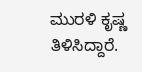ಮುರಳಿ ಕೃಷ್ಣ ತಿಳಿಸಿದ್ದಾರೆ.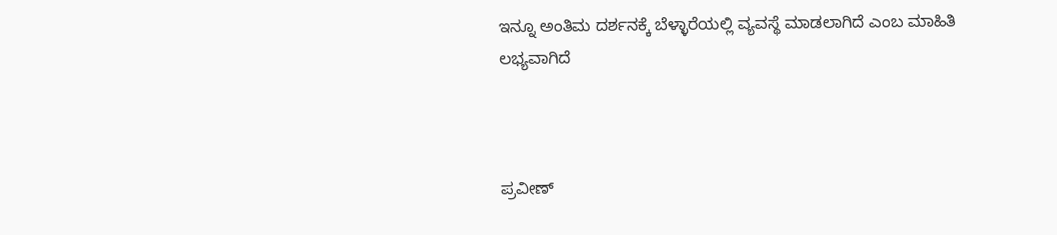ಇನ್ನೂ ಅಂತಿಮ ದರ್ಶನಕ್ಕೆ ಬೆಳ್ಳಾರೆಯಲ್ಲಿ ವ್ಯವಸ್ಥೆ ಮಾಡಲಾಗಿದೆ ಎಂಬ ಮಾಹಿತಿ ಲಭ್ಯವಾಗಿದೆ



ಪ್ರವೀಣ್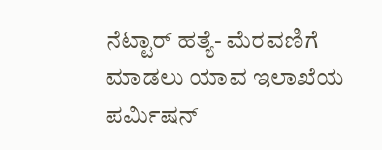ನೆಟ್ಟಾರ್ ಹತ್ಯೆ- ಮೆರವಣಿಗೆ ಮಾಡಲು ಯಾವ ಇಲಾಖೆಯ ಪರ್ಮಿಷನ್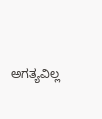ಅಗತ್ಯವಿಲ್ಲ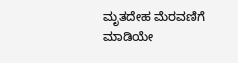ಮೃತದೇಹ ಮೆರವಣಿಗೆ ಮಾಡಿಯೇ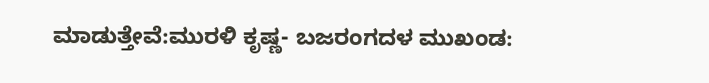ಮಾಡುತ್ತೇವೆ:ಮುರಳಿ ಕೃಷ್ಣ- ಬಜರಂಗದಳ ಮುಖಂಡ: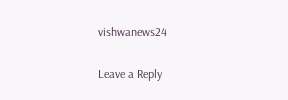vishwanews24

Leave a Reply